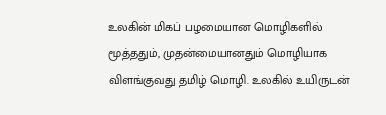உலகின் மிகப் பழமையான மொழிகளில் மூத்ததும், முதன்மையானதும் மொழியாக விளங்குவது தமிழ் மொழி. உலகில் உயிருடன்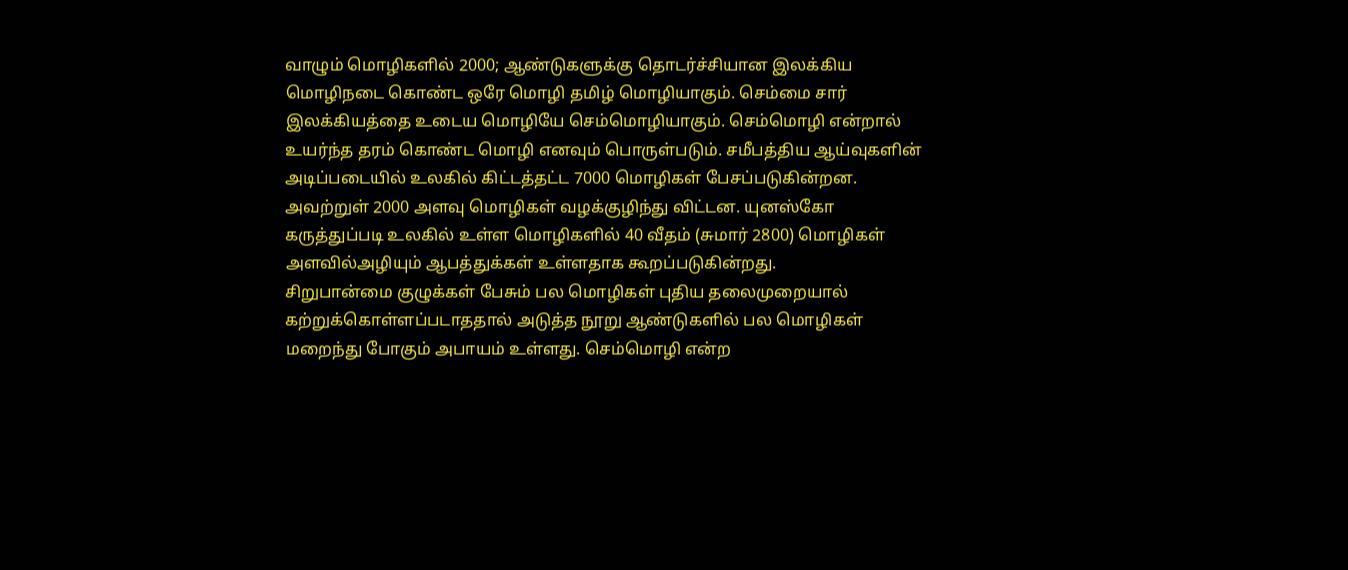வாழும் மொழிகளில் 2000; ஆண்டுகளுக்கு தொடர்ச்சியான இலக்கிய மொழிநடை கொண்ட ஒரே மொழி தமிழ் மொழியாகும். செம்மை சார் இலக்கியத்தை உடைய மொழியே செம்மொழியாகும். செம்மொழி என்றால் உயர்ந்த தரம் கொண்ட மொழி எனவும் பொருள்படும். சமீபத்திய ஆய்வுகளின் அடிப்படையில் உலகில் கிட்டத்தட்ட 7000 மொழிகள் பேசப்படுகின்றன. அவற்றுள் 2000 அளவு மொழிகள் வழக்குழிந்து விட்டன. யுனஸ்கோ கருத்துப்படி உலகில் உள்ள மொழிகளில் 40 வீதம் (சுமார் 2800) மொழிகள் அளவில்அழியும் ஆபத்துக்கள் உள்ளதாக கூறப்படுகின்றது.
சிறுபான்மை குழுக்கள் பேசும் பல மொழிகள் புதிய தலைமுறையால் கற்றுக்கொள்ளப்படாததால் அடுத்த நூறு ஆண்டுகளில் பல மொழிகள் மறைந்து போகும் அபாயம் உள்ளது. செம்மொழி என்ற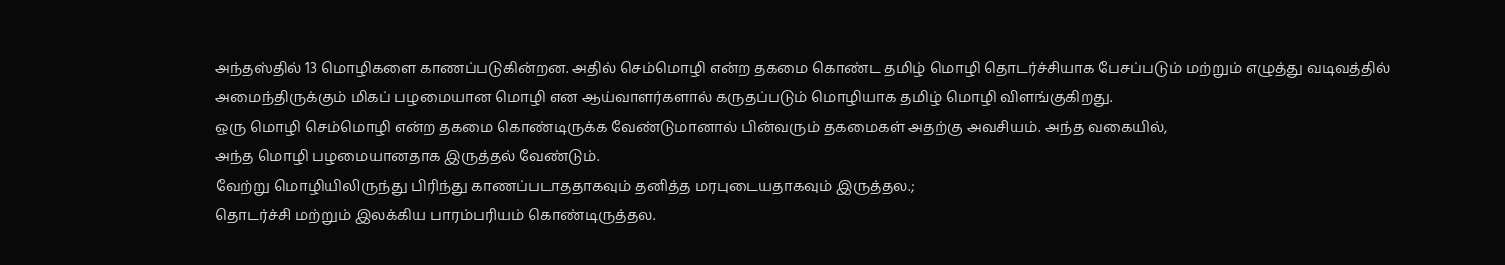அந்தஸ்தில் 13 மொழிகளை காணப்படுகின்றன. அதில் செம்மொழி என்ற தகமை கொண்ட தமிழ் மொழி தொடர்ச்சியாக பேசப்படும் மற்றும் எழுத்து வடிவத்தில் அமைந்திருக்கும் மிகப் பழமையான மொழி என ஆய்வாளர்களால் கருதப்படும் மொழியாக தமிழ் மொழி விளங்குகிறது.
ஒரு மொழி செம்மொழி என்ற தகமை கொண்டிருக்க வேண்டுமானால் பின்வரும் தகமைகள் அதற்கு அவசியம். அந்த வகையில்,
அந்த மொழி பழமையானதாக இருத்தல் வேண்டும்.
வேற்று மொழியிலிருந்து பிரிந்து காணப்படாததாகவும் தனித்த மரபுடையதாகவும் இருத்தல.;
தொடர்ச்சி மற்றும் இலக்கிய பாரம்பரியம் கொண்டிருத்தல.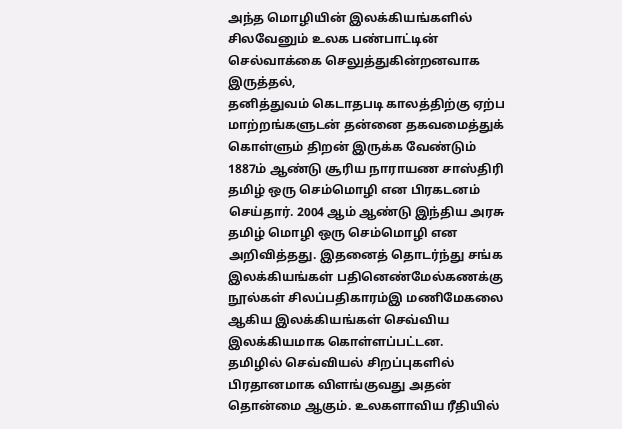அந்த மொழியின் இலக்கியங்களில் சிலவேனும் உலக பண்பாட்டின் செல்வாக்கை செலுத்துகின்றனவாக இருத்தல்,
தனித்துவம் கெடாதபடி காலத்திற்கு ஏற்ப மாற்றங்களுடன் தன்னை தகவமைத்துக் கொள்ளும் திறன் இருக்க வேண்டும்
1887ம் ஆண்டு சூரிய நாராயண சாஸ்திரி தமிழ் ஒரு செம்மொழி என பிரகடனம் செய்தார். 2004 ஆம் ஆண்டு இந்திய அரசு தமிழ் மொழி ஒரு செம்மொழி என அறிவித்தது. இதனைத் தொடர்ந்து சங்க இலக்கியங்கள் பதினெண்மேல்கணக்கு நூல்கள் சிலப்பதிகாரம்இ மணிமேகலை ஆகிய இலக்கியங்கள் செவ்விய இலக்கியமாக கொள்ளப்பட்டன.
தமிழில் செவ்வியல் சிறப்புகளில் பிரதானமாக விளங்குவது அதன் தொன்மை ஆகும். உலகளாவிய ரீதியில்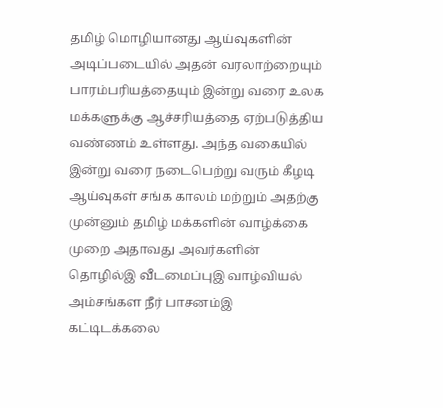தமிழ் மொழியானது ஆய்வுகளின் அடிப்படையில் அதன் வரலாற்றையும் பாரம்பரியத்தையும் இன்று வரை உலக மக்களுக்கு ஆச்சரியத்தை ஏற்படுத்திய வண்ணம் உள்ளது. அந்த வகையில் இன்று வரை நடைபெற்று வரும் கீழடி ஆய்வுகள் சங்க காலம் மற்றும் அதற்கு முன்னும் தமிழ் மக்களின் வாழ்க்கை முறை அதாவது அவர்களின் தொழில்இ வீடமைப்புஇ வாழ்வியல் அம்சங்கள நீர் பாசனம்இ கட்டிடக்கலை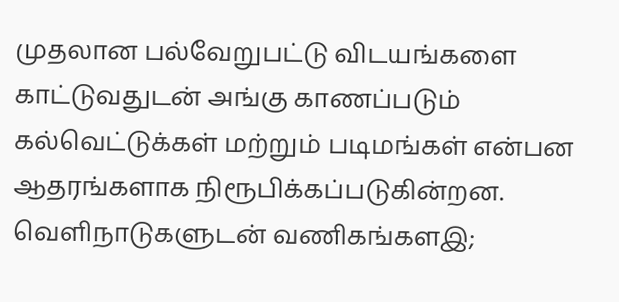முதலான பல்வேறுபட்டு விடயங்களை காட்டுவதுடன் அங்கு காணப்படும் கல்வெட்டுக்கள் மற்றும் படிமங்கள் என்பன ஆதரங்களாக நிரூபிக்கப்படுகின்றன. வெளிநாடுகளுடன் வணிகங்களஇ;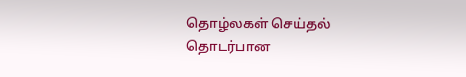தொழ்லகள் செய்தல் தொடர்பான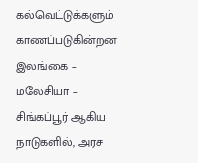கல்வெட்டுக்களும் காணப்படுகின்றன இலங்கை – மலேசியா – சிங்கப்பூர் ஆகிய நாடுகளில், அரச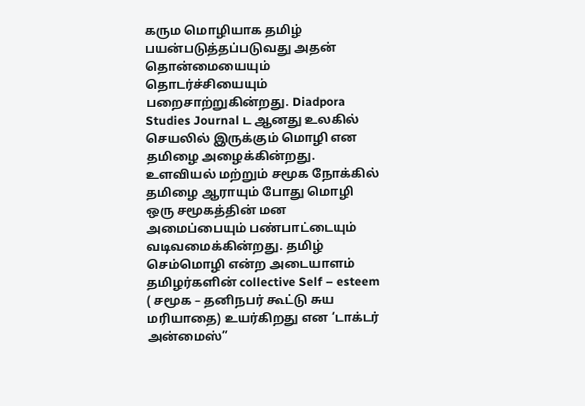கரும மொழியாக தமிழ் பயன்படுத்தப்படுவது அதன் தொன்மையையும் தொடர்ச்சியையும் பறைசாற்றுகின்றது. Diadpora Studies Journal ட ஆனது உலகில் செயலில் இருக்கும் மொழி என தமிழை அழைக்கின்றது.
உளவியல் மற்றும் சமூக நோக்கில் தமிழை ஆராயும் போது மொழி ஒரு சமூகத்தின் மன அமைப்பையும் பண்பாட்டையும் வடிவமைக்கின்றது. தமிழ் செம்மொழி என்ற அடையாளம் தமிழர்களின் collective Self – esteem ( சமூக – தனிநபர் கூட்டு சுய மரியாதை) உயர்கிறது என ‘டாக்டர் அன்மைஸ்”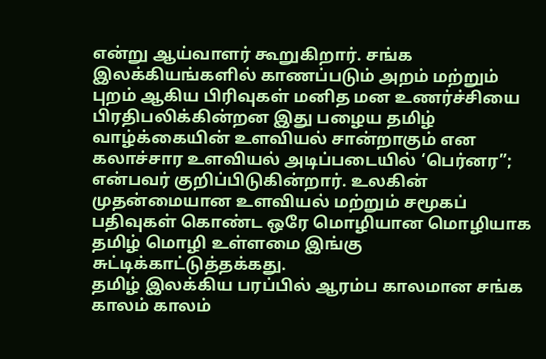என்று ஆய்வாளர் கூறுகிறார். சங்க இலக்கியங்களில் காணப்படும் அறம் மற்றும் புறம் ஆகிய பிரிவுகள் மனித மன உணர்ச்சியை பிரதிபலிக்கின்றன இது பழைய தமிழ் வாழ்க்கையின் உளவியல் சான்றாகும் என கலாச்சார உளவியல் அடிப்படையில் ‘பெர்னர”; என்பவர் குறிப்பிடுகின்றார். உலகின் முதன்மையான உளவியல் மற்றும் சமூகப் பதிவுகள் கொண்ட ஒரே மொழியான மொழியாக தமிழ் மொழி உள்ளமை இங்கு சுட்டிக்காட்டுத்தக்கது.
தமிழ் இலக்கிய பரப்பில் ஆரம்ப காலமான சங்க காலம் காலம்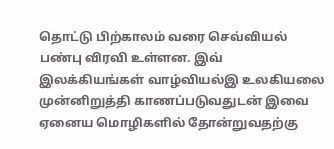தொட்டு பிற்காலம் வரை செவ்வியல் பண்பு விரவி உள்ளன. இவ் இலக்கியங்கள் வாழ்வியல்இ உலகியலை முன்னிறுத்தி காணப்படுவதுடன் இவை ஏனைய மொழிகளில் தோன்றுவதற்கு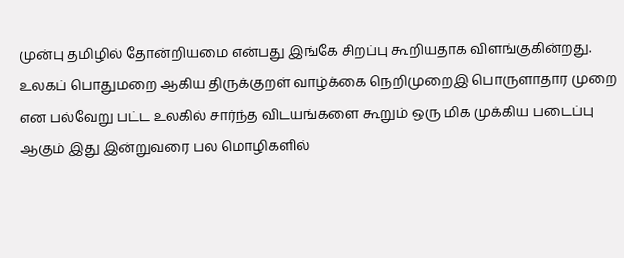முன்பு தமிழில் தோன்றியமை என்பது இங்கே சிறப்பு கூறியதாக விளங்குகின்றது.
உலகப் பொதுமறை ஆகிய திருக்குறள் வாழ்க்கை நெறிமுறைஇ பொருளாதார முறை என பல்வேறு பட்ட உலகில் சார்ந்த விடயங்களை கூறும் ஒரு மிக முக்கிய படைப்பு ஆகும் இது இன்றுவரை பல மொழிகளில்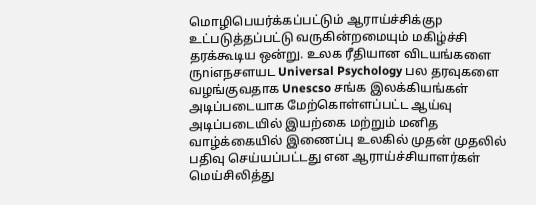மொழிபெயர்க்கப்பட்டும் ஆராய்ச்சிக்குp உட்படுத்தப்பட்டு வருகின்றமையும் மகிழ்ச்சி தரக்கூடிய ஒன்று. உலக ரீதியான விடயங்களை ருniஎநசளயட Universal Psychology பல தரவுகளை வழங்குவதாக Unescso சங்க இலக்கியங்கள் அடிப்படையாக மேற்கொள்ளப்பட்ட ஆய்வு அடிப்படையில் இயற்கை மற்றும் மனித வாழ்க்கையில் இணைப்பு உலகில் முதன் முதலில் பதிவு செய்யப்பட்டது என ஆராய்ச்சியாளர்கள் மெய்சிலித்து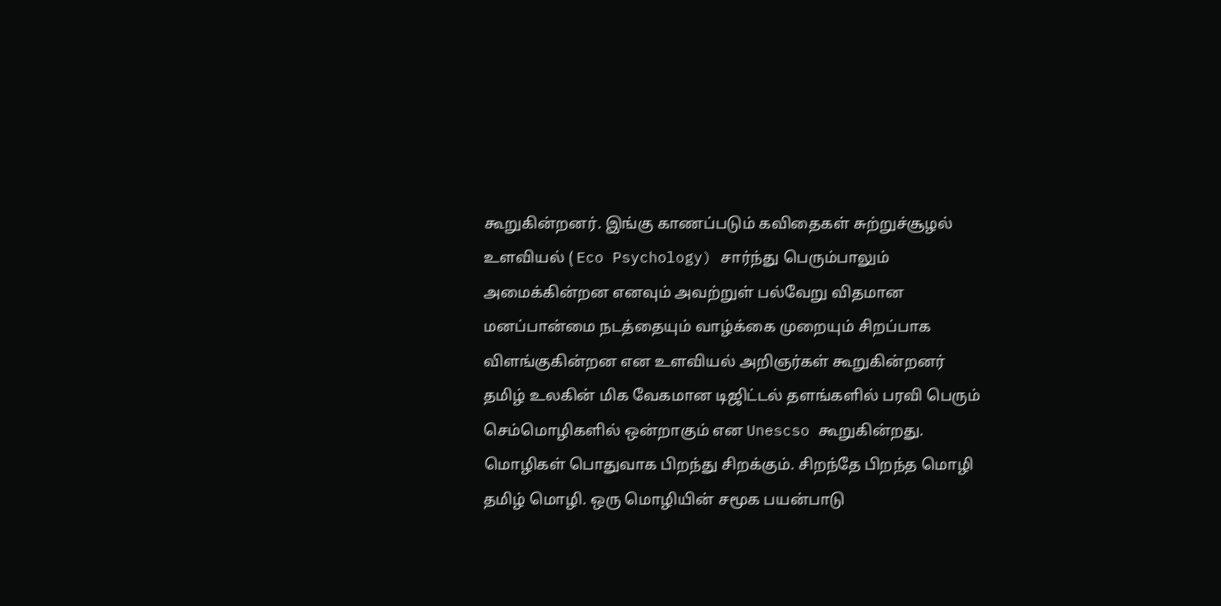கூறுகின்றனர். இங்கு காணப்படும் கவிதைகள் சுற்றுச்சூழல் உளவியல் ( Eco Psychology) சார்ந்து பெரும்பாலும் அமைக்கின்றன எனவும் அவற்றுள் பல்வேறு விதமான மனப்பான்மை நடத்தையும் வாழ்க்கை முறையும் சிறப்பாக விளங்குகின்றன என உளவியல் அறிஞர்கள் கூறுகின்றனர்
தமிழ் உலகின் மிக வேகமான டிஜிட்டல் தளங்களில் பரவி பெரும் செம்மொழிகளில் ஒன்றாகும் என Unescso கூறுகின்றது.
மொழிகள் பொதுவாக பிறந்து சிறக்கும். சிறந்தே பிறந்த மொழி தமிழ் மொழி. ஒரு மொழியின் சமூக பயன்பாடு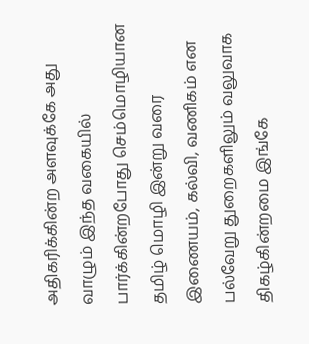அதிகரிக்கின்ற அளவுக்கே அது வாழும் இந்த வகையில் பார்க்கின்றபோது செம்மொழியான தமிழ் மொழி இன்று வரை இணையம், கல்வி, வணிகம் என பல்வேறு துறைகளிலும் வலுவாக திகழ்கின்றமை இங்கே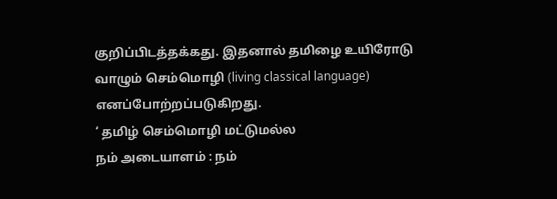குறிப்பிடத்தக்கது. இதனால் தமிழை உயிரோடு வாழும் செம்மொழி (living classical language) எனப்போற்றப்படுகிறது.
‘ தமிழ் செம்மொழி மட்டுமல்ல
நம் அடையாளம் : நம்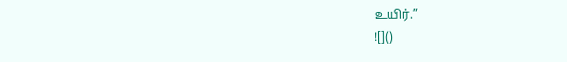உயிர்.”
![]()